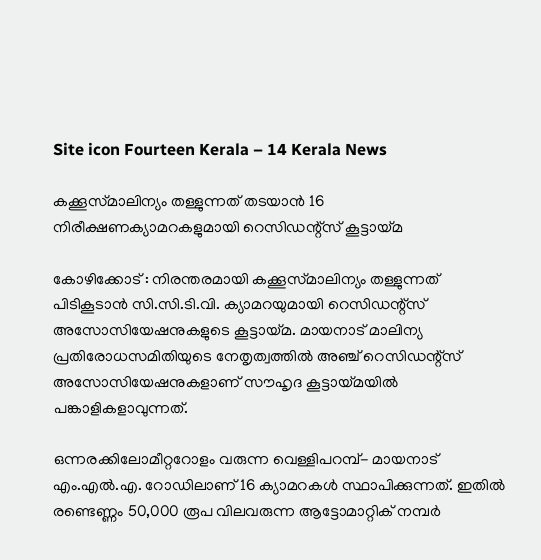Site icon Fourteen Kerala – 14 Kerala News

കക്കൂസ്‌മാലിന്യം തള്ളുന്നത് തടയാൻ 16 നിരീക്ഷണക്യാമറകളുമായി റെസിഡന്റ്‌സ് കൂട്ടായ്മ

കോഴിക്കോട് : നിരന്തരമായി കക്കൂസ്‌മാലിന്യം തള്ളുന്നത് പിടികൂടാൻ സി.സി.ടി.വി. ക്യാമറയുമായി റെസിഡന്റ്‌സ് അസോസിയേഷനുകളുടെ കൂട്ടായ്മ. മായനാട് മാലിന്യ പ്രതിരോധസമിതിയുടെ നേതൃത്വത്തിൽ അഞ്ച് റെസിഡന്റ്‌സ് അസോസിയേഷനുകളാണ് സൗഹൃദ കൂട്ടായ്മയിൽ പങ്കാളികളാവുന്നത്.

ഒന്നരക്കിലോമീറ്ററോളം വരുന്ന വെള്ളിപറമ്പ്- മായനാട് എം.എൽ.എ. റോഡിലാണ് 16 ക്യാമറകൾ സ്ഥാപിക്കുന്നത്. ഇതിൽ രണ്ടെണ്ണം 50,000 രൂപ വിലവരുന്ന ആട്ടോമാറ്റിക് നമ്പർ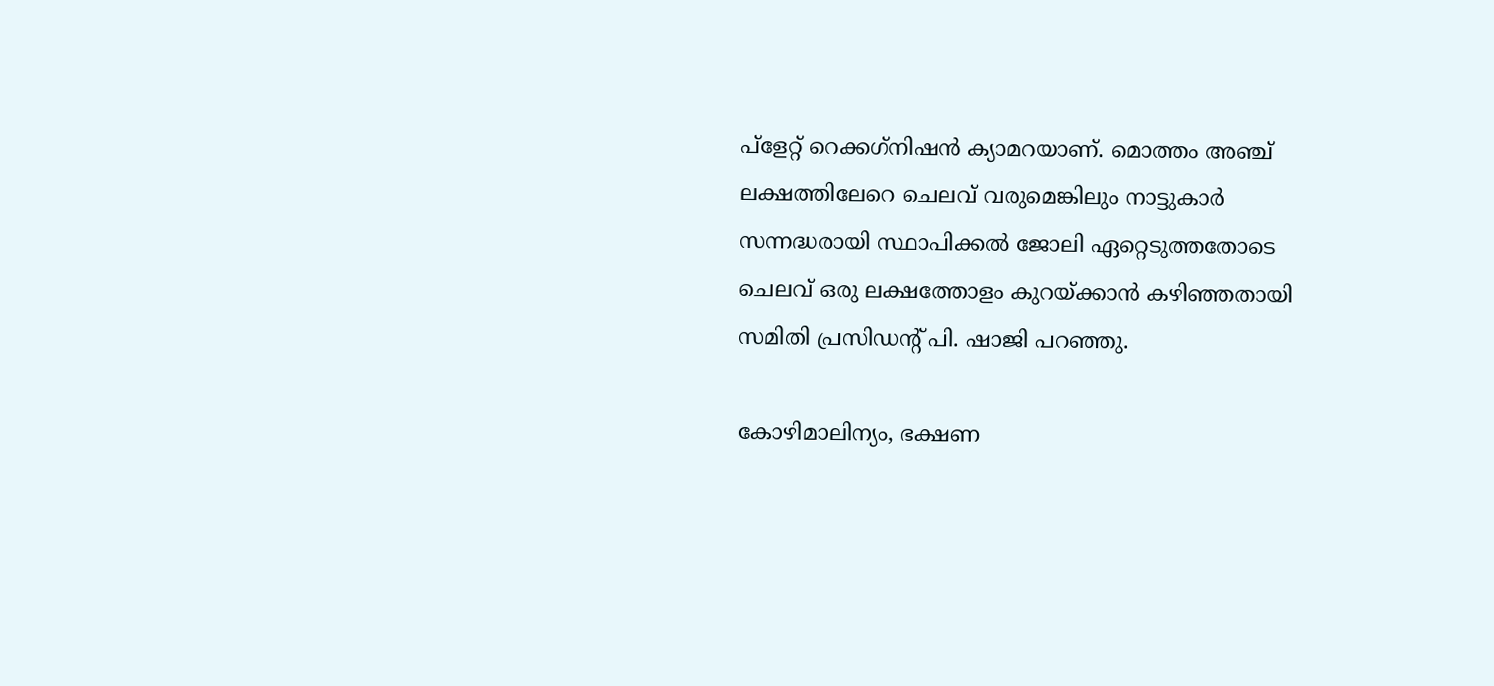പ്‌ളേറ്റ് റെക്കഗ്‌നിഷൻ ക്യാമറയാണ്. മൊത്തം അഞ്ച് ലക്ഷത്തിലേറെ ചെലവ് വരുമെങ്കിലും നാട്ടുകാർ സന്നദ്ധരായി സ്ഥാപിക്കൽ ജോലി ഏറ്റെടുത്തതോടെ ചെലവ് ഒരു ലക്ഷത്തോളം കുറയ്ക്കാൻ കഴിഞ്ഞതായി സമിതി പ്രസിഡന്റ് പി. ഷാജി പറഞ്ഞു.

കോഴിമാലിന്യം, ഭക്ഷണ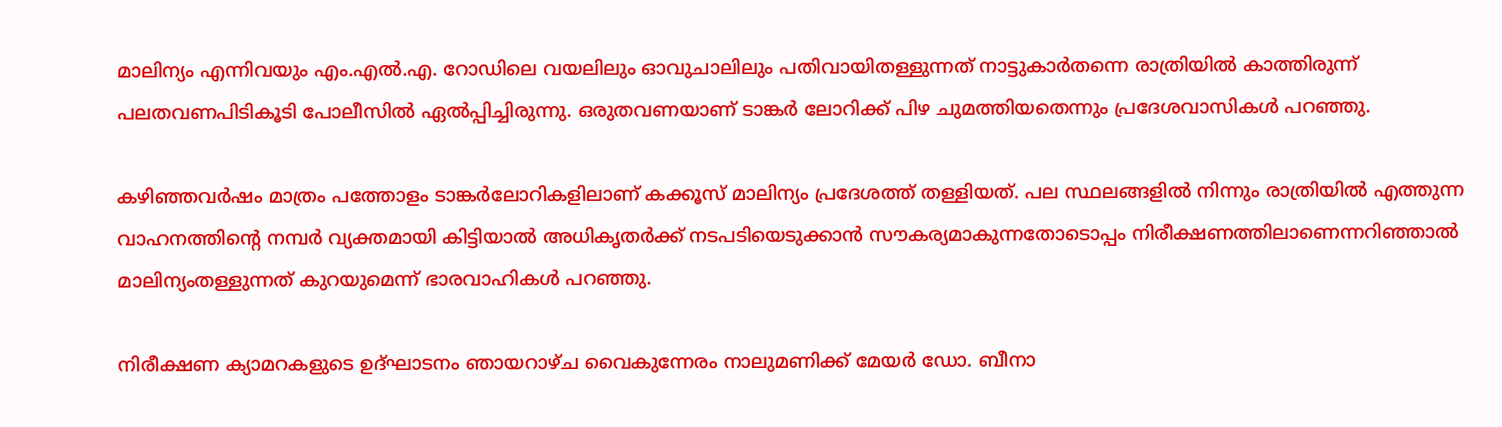മാലിന്യം എന്നിവയും എം.എൽ.എ. റോഡിലെ വയലിലും ഓവുചാലിലും പതിവായിതള്ളുന്നത് നാട്ടുകാർതന്നെ രാത്രിയിൽ കാത്തിരുന്ന് പലതവണപിടികൂടി പോലീസിൽ ഏൽപ്പിച്ചിരുന്നു. ഒരുതവണയാണ് ടാങ്കർ ലോറിക്ക് പിഴ ചുമത്തിയതെന്നും പ്രദേശവാസികൾ പറഞ്ഞു.

കഴിഞ്ഞവർഷം മാത്രം പത്തോളം ടാങ്കർലോറികളിലാണ് കക്കൂസ് മാലിന്യം പ്രദേശത്ത് തള്ളിയത്. പല സ്ഥലങ്ങളിൽ നിന്നും രാത്രിയിൽ എത്തുന്ന വാഹനത്തിന്റെ നമ്പർ വ്യക്തമായി കിട്ടിയാൽ അധികൃതർക്ക് നടപടിയെടുക്കാൻ സൗകര്യമാകുന്നതോടൊപ്പം നിരീക്ഷണത്തിലാണെന്നറിഞ്ഞാൽ മാലിന്യംതള്ളുന്നത് കുറയുമെന്ന് ഭാരവാഹികൾ പറഞ്ഞു.

നിരീക്ഷണ ക്യാമറകളുടെ ഉദ്ഘാടനം ഞായറാഴ്ച വൈകുന്നേരം നാലുമണിക്ക് മേയർ ഡോ. ബീനാ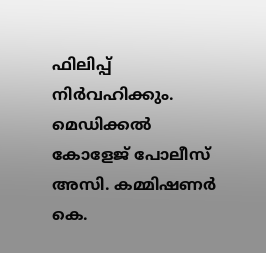ഫിലിപ്പ് നിർവഹിക്കും. മെഡിക്കൽ കോളേജ് പോലീസ് അസി. കമ്മിഷണർ കെ.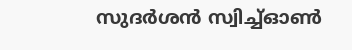സുദർശൻ സ്വിച്ച്ഓൺ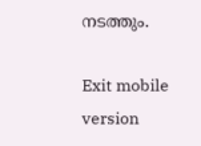നടത്തും.

Exit mobile version